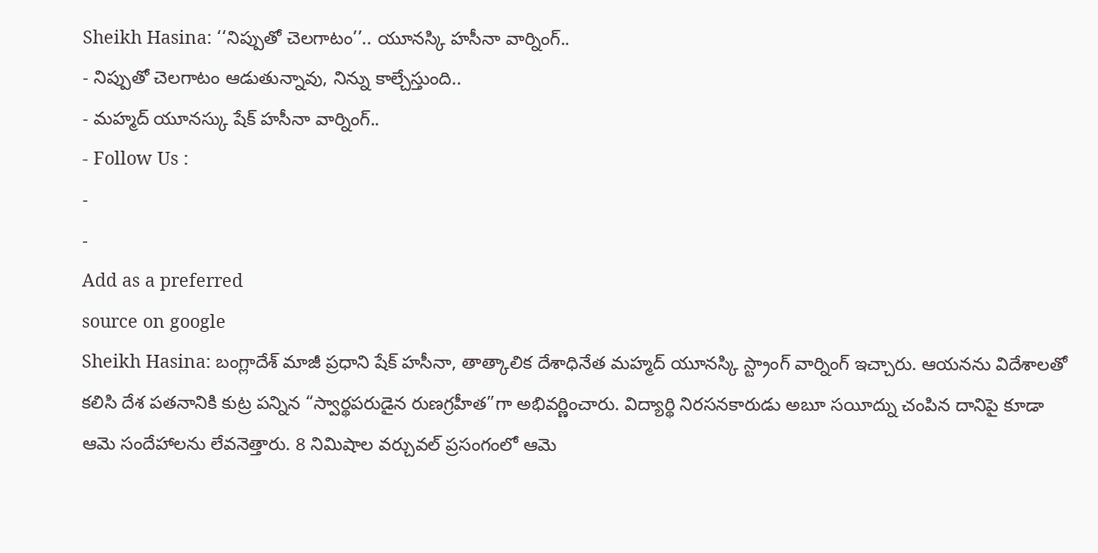Sheikh Hasina: ‘‘నిప్పుతో చెలగాటం’’.. యూనస్కి హసీనా వార్నింగ్..
- నిప్పుతో చెలగాటం ఆడుతున్నావు, నిన్ను కాల్చేస్తుంది..
- మహ్మద్ యూనస్కు షేక్ హసీనా వార్నింగ్..
- Follow Us :
-
-
Add as a preferred
source on google
Sheikh Hasina: బంగ్లాదేశ్ మాజీ ప్రధాని షేక్ హసీనా, తాత్కాలిక దేశాధినేత మహ్మద్ యూనస్కి స్ట్రాంగ్ వార్నింగ్ ఇచ్చారు. ఆయనను విదేశాలతో కలిసి దేశ పతనానికి కుట్ర పన్నిన “స్వార్థపరుడైన రుణగ్రహీత”గా అభివర్ణించారు. విద్యార్థి నిరసనకారుడు అబూ సయీద్ను చంపిన దానిపై కూడా ఆమె సందేహాలను లేవనెత్తారు. 8 నిమిషాల వర్చువల్ ప్రసంగంలో ఆమె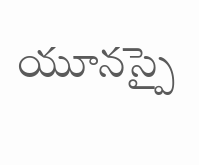యూనస్పై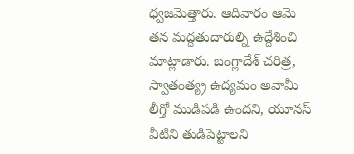ధ్వజమెత్తారు. ఆదివారం ఆమె తన మద్దతుదారుల్ని ఉద్దేశించి మాట్లాడారు. బంగ్లాదేశ్ చరిత్ర, స్వాతంత్య్ర ఉద్యమం అవామీ లీగ్తో ముడిపడి ఉందని, యూనస్ వీటిని తుడిపెట్టాలని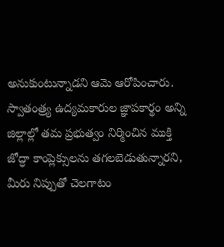అనుకుంటున్నాడని ఆమె ఆరోపించారు.
స్వాతంత్ర్య ఉద్యమకారుల జ్ఞాపకార్థం అన్ని జిల్లాల్లో తమ ప్రభుత్వం నిర్మించిన ముక్తి జోద్ధా కాంప్లెక్సులను తగలబెడుతున్నారని, మీరు నిప్పుతో చెలగాటం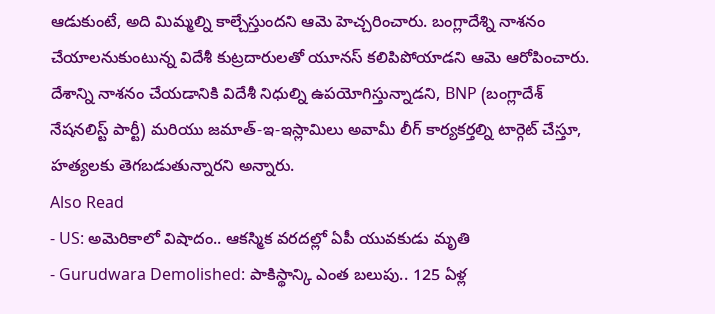ఆడుకుంటే, అది మిమ్మల్ని కాల్చేస్తుందని ఆమె హెచ్చరించారు. బంగ్లాదేశ్ని నాశనం చేయాలనుకుంటున్న విదేశీ కుట్రదారులతో యూనస్ కలిపిపోయాడని ఆమె ఆరోపించారు. దేశాన్ని నాశనం చేయడానికి విదేశీ నిధుల్ని ఉపయోగిస్తున్నాడని, BNP (బంగ్లాదేశ్ నేషనలిస్ట్ పార్టీ) మరియు జమాత్-ఇ-ఇస్లామిలు అవామీ లీగ్ కార్యకర్తల్ని టార్గెట్ చేస్తూ, హత్యలకు తెగబడుతున్నారని అన్నారు.
Also Read
- US: అమెరికాలో విషాదం.. ఆకస్మిక వరదల్లో ఏపీ యువకుడు మృతి
- Gurudwara Demolished: పాకిస్థాన్కి ఎంత బలుపు.. 125 ఏళ్ల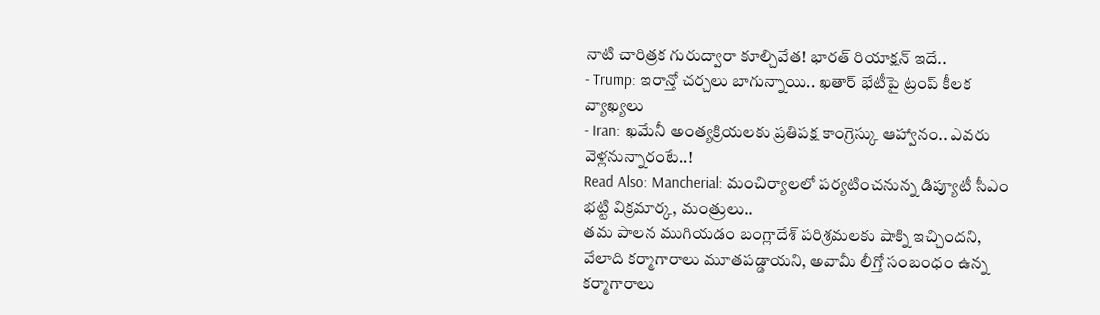నాటి చారిత్రక గురుద్వారా కూల్చివేత! భారత్ రియాక్షన్ ఇదే..
- Trump: ఇరాన్తో చర్చలు బాగున్నాయి.. ఖతార్ భేటీపై ట్రంప్ కీలక వ్యాఖ్యలు
- Iran: ఖమేనీ అంత్యక్రియలకు ప్రతిపక్ష కాంగ్రెస్కు ఆహ్వానం.. ఎవరు వెళ్లనున్నారంటే..!
Read Also: Mancherial: మంచిర్యాలలో పర్యటించనున్న డిప్యూటీ సీఎం భట్టి విక్రమార్క, మంత్రులు..
తమ పాలన ముగియడం బంగ్లాదేశ్ పరిశ్రమలకు షాక్ని ఇచ్చిందని, వేలాది కర్మాగారాలు మూతపడ్డాయని, అవామీ లీగ్తో సంబంధం ఉన్న కర్మాగారాలు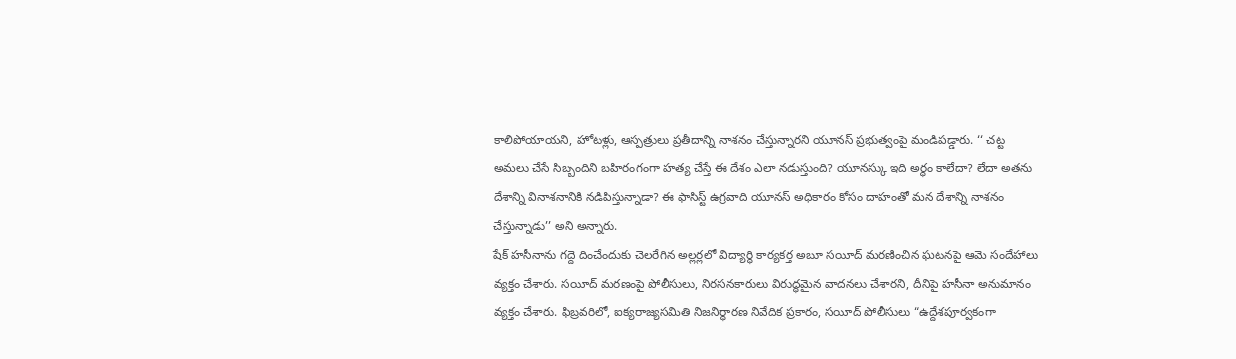కాలిపోయాయని, హోటళ్లు, ఆస్పత్రులు ప్రతీదాన్ని నాశనం చేస్తున్నారని యూనస్ ప్రభుత్వంపై మండిపడ్డారు. ‘‘ చట్ట అమలు చేసే సిబ్బందిని బహిరంగంగా హత్య చేస్తే ఈ దేశం ఎలా నడుస్తుంది? యూనస్కు ఇది అర్థం కాలేదా? లేదా అతను దేశాన్ని వినాశనానికి నడిపిస్తున్నాడా? ఈ ఫాసిస్ట్ ఉగ్రవాది యూనస్ అధికారం కోసం దాహంతో మన దేశాన్ని నాశనం చేస్తున్నాడు’’ అని అన్నారు.
షేక్ హసీనాను గద్దె దించేందుకు చెలరేగిన అల్లర్లలో విద్యార్థి కార్యకర్త అబూ సయీద్ మరణించిన ఘటనపై ఆమె సందేహాలు వ్యక్తం చేశారు. సయీద్ మరణంపై పోలీసులు, నిరసనకారులు విరుద్ధమైన వాదనలు చేశారని, దీనిపై హసీనా అనుమానం వ్యక్తం చేశారు. ఫిబ్రవరిలో, ఐక్యరాజ్యసమితి నిజనిర్ధారణ నివేదిక ప్రకారం, సయీద్ పోలీసులు “ఉద్దేశపూర్వకంగా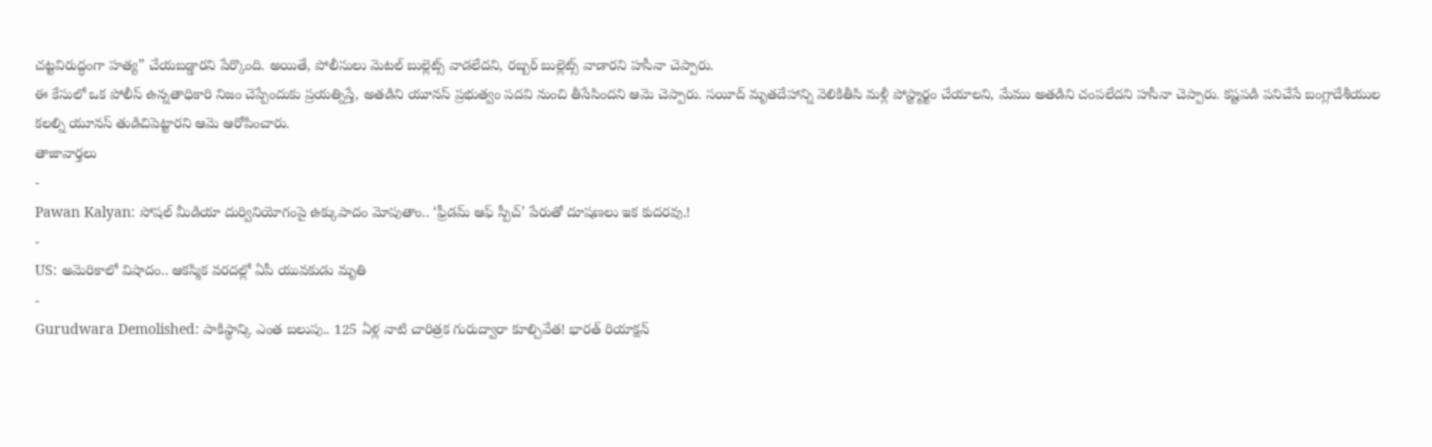చట్టవిరుద్ధంగా హత్య” చేయబడ్డారని పేర్కొంది. అయితే, పోలీసులు మెటల్ బుల్లెట్స్ వాడలేదని, రబ్బర్ బుల్లెట్స్ వాడారని హసీనా చెప్పారు.
ఈ కేసులో ఒక పోలీస్ ఉన్నతాధికారి నిజం చెప్పేందుకు ప్రయత్నిస్తే, అతడిని యూనస్ ప్రభుత్వం పదవి నుంచి తీసేసిందని ఆమె చెప్పారు. సయీద్ మృతదేహాన్ని వెలికితీసి మళ్లీ పోస్ట్మార్టం చేయాలని, మేము అతడిని చంపలేదని హసీనా చెప్పారు. కష్టపడి పనిచేసే బంగ్లాదేశీయుల కలల్ని యూనస్ తుడిచిపెట్టారని ఆమె ఆరోపించారు.
తాజావార్తలు
-
Pawan Kalyan: సోషల్ మీడియా దుర్వినియోగంపై ఉక్కుపాదం మోపుతాం.. ‘ఫ్రీడమ్ ఆఫ్ స్పీచ్’ పేరుతో దూషణలు ఇక కుదరవు.!
-
US: అమెరికాలో విషాదం.. ఆకస్మిక వరదల్లో ఏపీ యువకుడు మృతి
-
Gurudwara Demolished: పాకిస్థాన్కి ఎంత బలుపు.. 125 ఏళ్ల నాటి చారిత్రక గురుద్వారా కూల్చివేత! భారత్ రియాక్షన్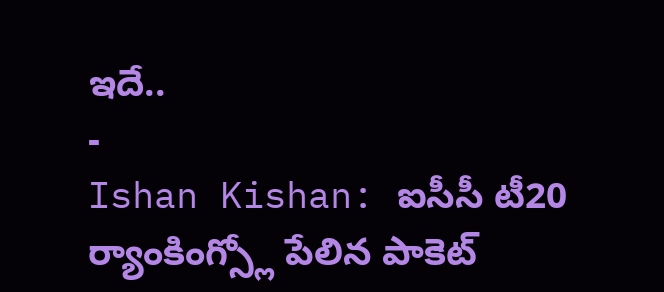ఇదే..
-
Ishan Kishan: ఐసీసీ టీ20 ర్యాంకింగ్స్లో పేలిన పాకెట్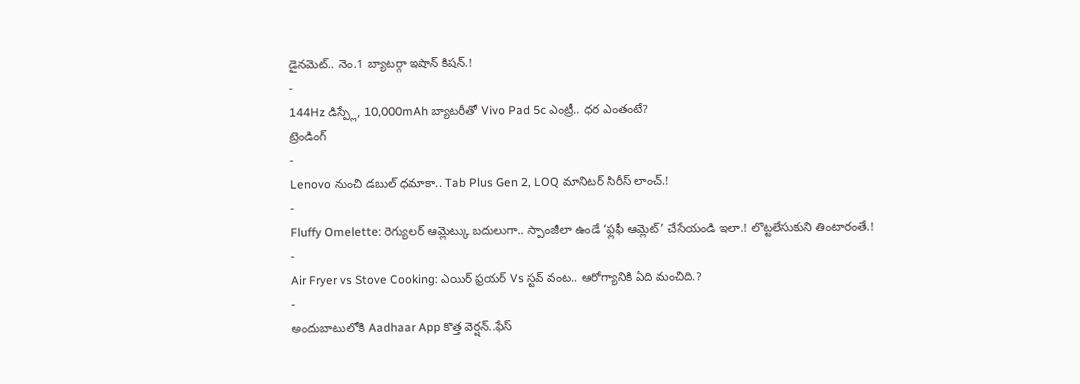డైనమెట్.. నెం.1 బ్యాటర్గా ఇషాన్ కిషన్.!
-
144Hz డిస్ప్లే, 10,000mAh బ్యాటరీతో Vivo Pad 5c ఎంట్రీ.. ధర ఎంతంటే?
ట్రెండింగ్
-
Lenovo నుంచి డబుల్ ధమాకా.. Tab Plus Gen 2, LOQ మానిటర్ సిరీస్ లాంచ్.!
-
Fluffy Omelette: రెగ్యులర్ ఆమ్లెట్కు బదులుగా.. స్పాంజీలా ఉండే ‘ఫ్లఫీ ఆమ్లెట్’ చేసేయండి ఇలా.! లొట్టలేసుకుని తింటారంతే.!
-
Air Fryer vs Stove Cooking: ఎయిర్ ఫ్రయర్ Vs స్టవ్ వంట.. ఆరోగ్యానికి ఏది మంచిది.?
-
అందుబాటులోకి Aadhaar App కొత్త వెర్షన్..ఫేస్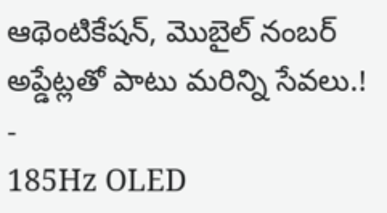ఆథెంటికేషన్, మొబైల్ నంబర్ అప్డేట్లతో పాటు మరిన్ని సేవలు.!
-
185Hz OLED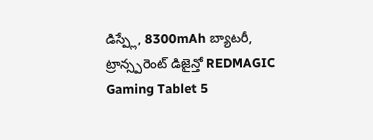డిస్ప్లే, 8300mAh బ్యాటరీ, ట్రాన్స్పరెంట్ డిజైన్తో REDMAGIC Gaming Tablet 5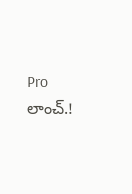Pro లాంచ్.!